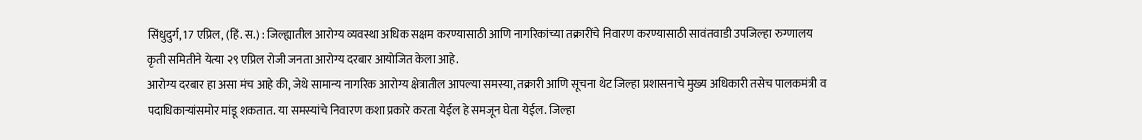सिंधुदुर्ग, 17 एप्रिल, (हिं. स.) : जिल्ह्यातील आरोग्य व्यवस्था अधिक सक्षम करण्यासाठी आणि नागरिकांच्या तक्रारींचे निवारण करण्यासाठी सावंतवाडी उपजिल्हा रुग्णालय कृती समितीने येत्या २९ एप्रिल रोजी जनता आरोग्य दरबार आयोजित केला आहे.
आरोग्य दरबार हा असा मंच आहे की, जेथे सामान्य नागरिक आरोग्य क्षेत्रातील आपल्या समस्या, तक्रारी आणि सूचना थेट जिल्हा प्रशासनाचे मुख्य अधिकारी तसेच पालकमंत्री व पदाधिकाऱ्यांसमोर मांडू शकतात. या समस्यांचे निवारण कशा प्रकारे करता येईल हे समजून घेता येईल. जिल्हा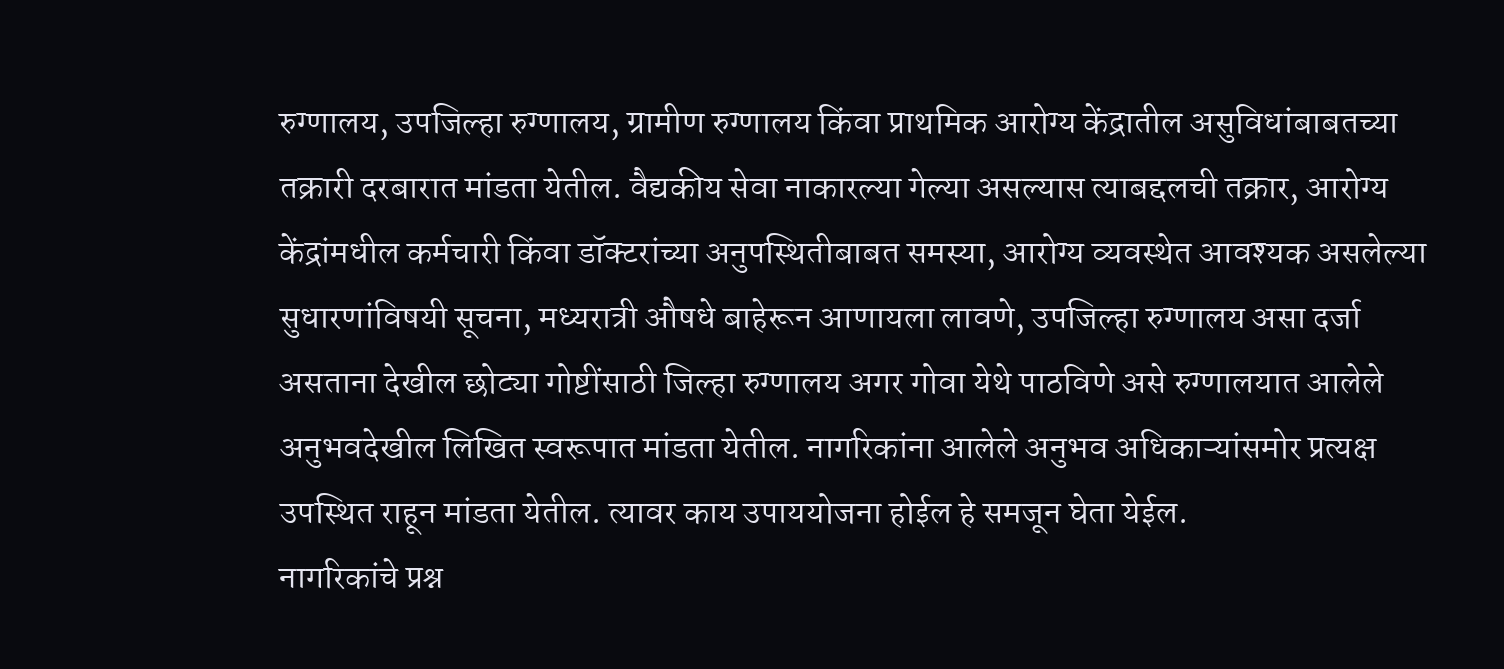रुग्णालय, उपजिल्हा रुग्णालय, ग्रामीण रुग्णालय किंवा प्राथमिक आरोग्य केंद्रातील असुविधांबाबतच्या तक्रारी दरबारात मांडता येतील. वैद्यकीय सेवा नाकारल्या गेल्या असल्यास त्याबद्दलची तक्रार, आरोग्य केंद्रांमधील कर्मचारी किंवा डॉक्टरांच्या अनुपस्थितीबाबत समस्या, आरोग्य व्यवस्थेत आवश्यक असलेल्या सुधारणांविषयी सूचना, मध्यरात्री औषधे बाहेरून आणायला लावणे, उपजिल्हा रुग्णालय असा दर्जा असताना देखील छोट्या गोष्टींसाठी जिल्हा रुग्णालय अगर गोवा येथे पाठविणे असे रुग्णालयात आलेले अनुभवदेखील लिखित स्वरूपात मांडता येतील. नागरिकांना आलेले अनुभव अधिकाऱ्यांसमोर प्रत्यक्ष उपस्थित राहून मांडता येतील. त्यावर काय उपाययोजना होईल हे समजून घेता येईल.
नागरिकांचे प्रश्न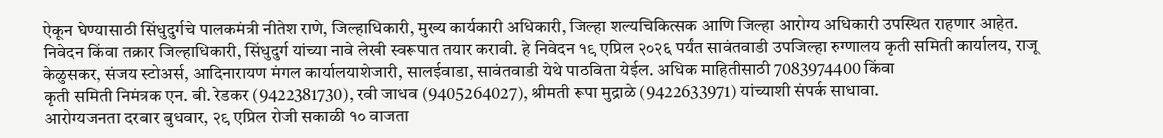ऐकून घेण्यासाठी सिंधुदुर्गचे पालकमंत्री नीतेश राणे, जिल्हाधिकारी, मुख्य कार्यकारी अधिकारी, जिल्हा शल्यचिकित्सक आणि जिल्हा आरोग्य अधिकारी उपस्थित राहणार आहेत.
निवेदन किंवा तक्रार जिल्हाधिकारी, सिंधुदुर्ग यांच्या नावे लेखी स्वरूपात तयार करावी. हे निवेदन १९ एप्रिल २०२६ पर्यंत सावंतवाडी उपजिल्हा रुग्णालय कृती समिती कार्यालय, राजू केळुसकर, संजय स्टोअर्स, आदिनारायण मंगल कार्यालयाशेजारी, सालईवाडा, सावंतवाडी येथे पाठविता येईल. अधिक माहितीसाठी 7083974400 किंवा
कृती समिती निमंत्रक एन. बी. रेडकर (9422381730), रवी जाधव (9405264027), श्रीमती रूपा मुद्राळे (9422633971) यांच्याशी संपर्क साधावा.
आरोग्यजनता दरबार बुधवार, २९ एप्रिल रोजी सकाळी १० वाजता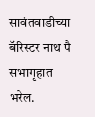सावंतवाडीच्या बॅरिस्टर नाथ पै सभागृहात भरेल.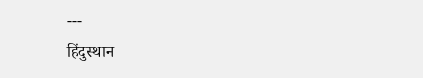---
हिंदुस्थान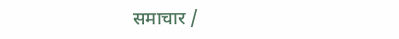समाचार /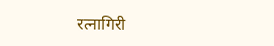रत्नागिरी